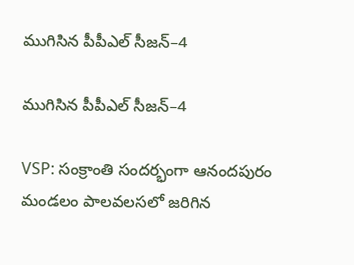ముగిసిన పీపీఎల్‌ సీజన్–4

ముగిసిన పీపీఎల్‌ సీజన్–4

VSP: సంక్రాంతి సందర్భంగా ఆనందపురం మండలం పాలవలసలో జరిగిన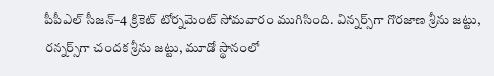పీపీఎల్‌ సీజన్–4 క్రికెట్‌ టోర్నమెంట్‌ సోమవారం ముగిసింది. విన్నర్స్‌గా గొరజాణ శ్రీను జట్టు, రన్నర్స్‌గా చందక శ్రీను జట్టు, మూడో స్థానంలో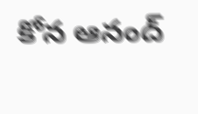కోన ఆనంద్‌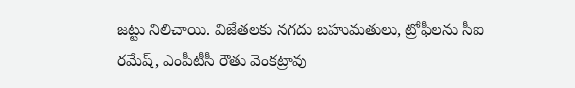జట్టు నిలిచాయి. విజేతలకు నగదు బహుమతులు, ట్రోఫీలను సీఐ రమేష్‌, ఎంపీటీసీ రౌతు వెంకట్రావు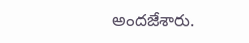అందజేశారు.